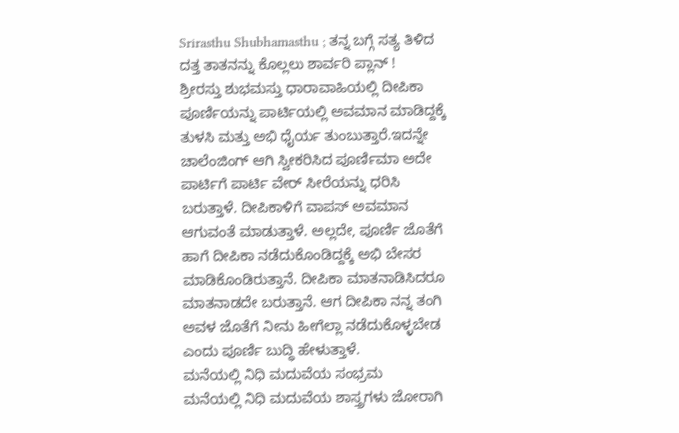Srirasthu Shubhamasthu ; ತನ್ನ ಬಗ್ಗೆ ಸತ್ಯ ತಿಳಿದ ದತ್ತ ತಾತನನ್ನು ಕೊಲ್ಲಲು ಶಾರ್ವರಿ ಪ್ಲಾನ್ !
ಶ್ರೀರಸ್ತು ಶುಭಮಸ್ತು ಧಾರಾವಾಹಿಯಲ್ಲಿ ದೀಪಿಕಾ ಪೂರ್ಣಿಯನ್ನು ಪಾರ್ಟಿಯಲ್ಲಿ ಅವಮಾನ ಮಾಡಿದ್ದಕ್ಕೆ ತುಳಸಿ ಮತ್ತು ಅಭಿ ಧೈರ್ಯ ತುಂಬುತ್ತಾರೆ.ಇದನ್ನೇ ಚಾಲೆಂಜಿಂಗ್ ಆಗಿ ಸ್ವೀಕರಿಸಿದ ಪೂರ್ಣಿಮಾ ಅದೇ ಪಾರ್ಟಿಗೆ ಪಾರ್ಟಿ ವೇರ್ ಸೀರೆಯನ್ನು ಧರಿಸಿ ಬರುತ್ತಾಳೆ. ದೀಪಿಕಾಳಿಗೆ ವಾಪಸ್ ಅವಮಾನ ಆಗುವಂತೆ ಮಾಡುತ್ತಾಳೆ. ಅಲ್ಲದೇ, ಪೂರ್ಣಿ ಜೊತೆಗೆ ಹಾಗೆ ದೀಪಿಕಾ ನಡೆದುಕೊಂಡಿದ್ದಕ್ಕೆ ಅಭಿ ಬೇಸರ ಮಾಡಿಕೊಂಡಿರುತ್ತಾನೆ. ದೀಪಿಕಾ ಮಾತನಾಡಿಸಿದರೂ ಮಾತನಾಡದೇ ಬರುತ್ತಾನೆ. ಆಗ ದೀಪಿಕಾ ನನ್ನ ತಂಗಿ ಅವಳ ಜೊತೆಗೆ ನೀನು ಹೀಗೆಲ್ಲಾ ನಡೆದುಕೊಳ್ಳಬೇಡ ಎಂದು ಪೂರ್ಣಿ ಬುದ್ಧಿ ಹೇಳುತ್ತಾಳೆ.
ಮನೆಯಲ್ಲಿ ನಿಧಿ ಮದುವೆಯ ಸಂಭ್ರಮ
ಮನೆಯಲ್ಲಿ ನಿಧಿ ಮದುವೆಯ ಶಾಸ್ತ್ರಗಳು ಜೋರಾಗಿ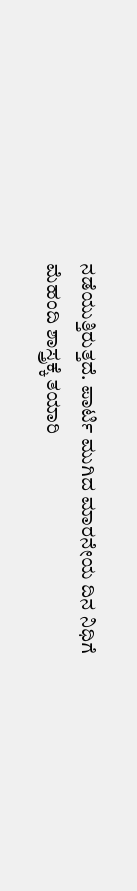ನಡೆಯುತ್ತಿರುತ್ತದೆ. ಪಾರ್ಟಿ ಮುಗಿದ ಮಾರನೇಯ ದಿನ ನಿಧಿಗೆ ಮೆಹಂದಿ ಶಾಸ್ತ್ರಕ್ಕೆ ತಯಾರಿ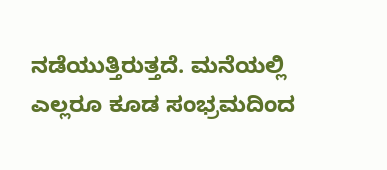ನಡೆಯುತ್ತಿರುತ್ತದೆ. ಮನೆಯಲ್ಲಿ ಎಲ್ಲರೂ ಕೂಡ ಸಂಭ್ರಮದಿಂದ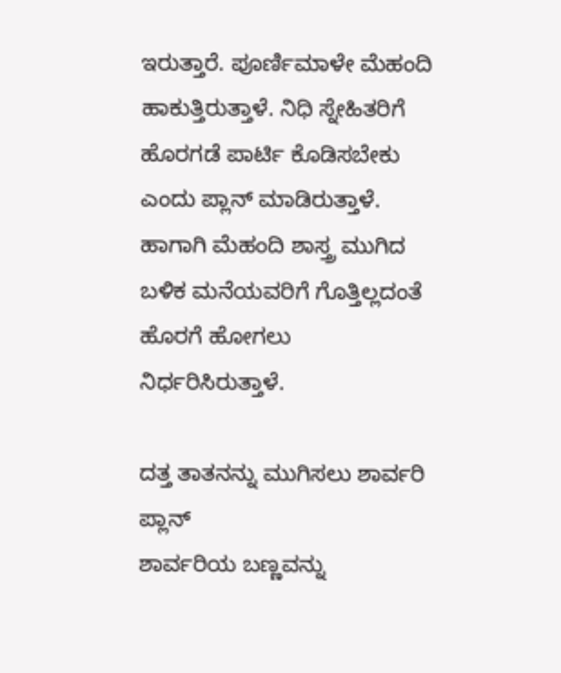ಇರುತ್ತಾರೆ. ಪೂರ್ಣಿಮಾಳೇ ಮೆಹಂದಿ ಹಾಕುತ್ತಿರುತ್ತಾಳೆ. ನಿಧಿ ಸ್ನೇಹಿತರಿಗೆ ಹೊರಗಡೆ ಪಾರ್ಟಿ ಕೊಡಿಸಬೇಕು ಎಂದು ಪ್ಲಾನ್ ಮಾಡಿರುತ್ತಾಳೆ. ಹಾಗಾಗಿ ಮೆಹಂದಿ ಶಾಸ್ತ್ರ ಮುಗಿದ ಬಳಿಕ ಮನೆಯವರಿಗೆ ಗೊತ್ತಿಲ್ಲದಂತೆ ಹೊರಗೆ ಹೋಗಲು ನಿರ್ಧರಿಸಿರುತ್ತಾಳೆ.

ದತ್ತ ತಾತನನ್ನು ಮುಗಿಸಲು ಶಾರ್ವರಿ ಪ್ಲಾನ್
ಶಾರ್ವರಿಯ ಬಣ್ಣವನ್ನು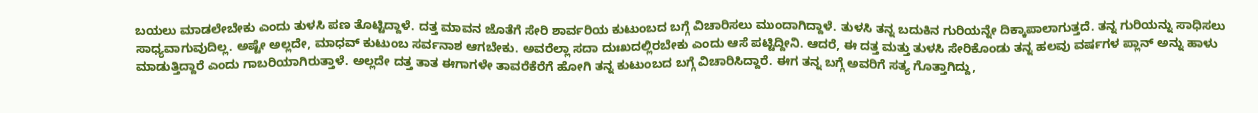ಬಯಲು ಮಾಡಲೇಬೇಕು ಎಂದು ತುಳಸಿ ಪಣ ತೊಟ್ಟಿದ್ದಾಳೆ. ದತ್ತ ಮಾವನ ಜೊತೆಗೆ ಸೇರಿ ಶಾರ್ವರಿಯ ಕುಟುಂಬದ ಬಗ್ಗೆ ವಿಚಾರಿಸಲು ಮುಂದಾಗಿದ್ದಾಳೆ. ತುಳಸಿ ತನ್ನ ಬದುಕಿನ ಗುರಿಯನ್ನೇ ದಿಕ್ಕಾಪಾಲಾಗುತ್ತದೆ. ತನ್ನ ಗುರಿಯನ್ನು ಸಾಧಿಸಲು ಸಾಧ್ಯವಾಗುವುದಿಲ್ಲ. ಅಷ್ಟೇ ಅಲ್ಲದೇ, ಮಾಧವ್ ಕುಟುಂಬ ಸರ್ವನಾಶ ಆಗಬೇಕು. ಅವರೆಲ್ಲಾ ಸದಾ ದುಃಖದಲ್ಲಿರಬೇಕು ಎಂದು ಆಸೆ ಪಟ್ಟಿದ್ದೀನಿ. ಆದರೆ, ಈ ದತ್ತ ಮತ್ತು ತುಳಸಿ ಸೇರಿಕೊಂಡು ತನ್ನ ಹಲವು ವರ್ಷಗಳ ಪ್ಲಾನ್ ಅನ್ನು ಹಾಳು ಮಾಡುತ್ತಿದ್ದಾರೆ ಎಂದು ಗಾಬರಿಯಾಗಿರುತ್ತಾಳೆ. ಅಲ್ಲದೇ ದತ್ತ ತಾತ ಈಗಾಗಳೇ ತಾವರೆಕೆರೆಗೆ ಹೋಗಿ ತನ್ನ ಕುಟುಂಬದ ಬಗ್ಗೆ ವಿಚಾರಿಸಿದ್ದಾರೆ. ಈಗ ತನ್ನ ಬಗ್ಗೆ ಅವರಿಗೆ ಸತ್ಯ ಗೊತ್ತಾಗಿದ್ದು,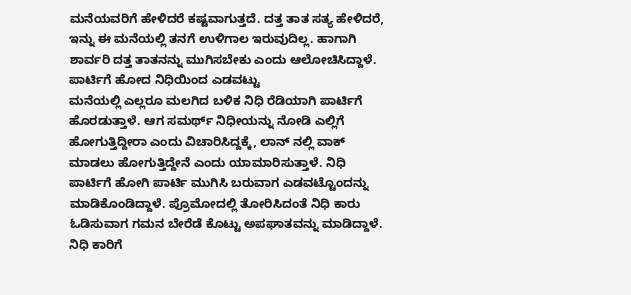ಮನೆಯವರಿಗೆ ಹೇಳಿದರೆ ಕಷ್ಟವಾಗುತ್ತದೆ. ದತ್ತ ತಾತ ಸತ್ಯ ಹೇಳಿದರೆ, ಇನ್ನು ಈ ಮನೆಯಲ್ಲಿ ತನಗೆ ಉಳಿಗಾಲ ಇರುವುದಿಲ್ಲ. ಹಾಗಾಗಿ ಶಾರ್ವರಿ ದತ್ತ ತಾತನನ್ನು ಮುಗಿಸಬೇಕು ಎಂದು ಆಲೋಚಿಸಿದ್ದಾಳೆ.
ಪಾರ್ಟಿಗೆ ಹೋದ ನಿಧಿಯಿಂದ ಎಡವಟ್ಟು
ಮನೆಯಲ್ಲಿ ಎಲ್ಲರೂ ಮಲಗಿದ ಬಳಿಕ ನಿಧಿ ರೆಡಿಯಾಗಿ ಪಾರ್ಟಿಗೆ ಹೊರಡುತ್ತಾಳೆ. ಆಗ ಸಮರ್ಥ್ ನಿಧೀಯನ್ನು ನೋಡಿ ಎಲ್ಲಿಗೆ ಹೋಗುತ್ತಿದ್ದೀರಾ ಎಂದು ವಿಚಾರಿಸಿದ್ದಕ್ಕೆ, ಲಾನ್ ನಲ್ಲಿ ವಾಕ್ ಮಾಡಲು ಹೋಗುತ್ತಿದ್ದೇನೆ ಎಂದು ಯಾಮಾರಿಸುತ್ತಾಳೆ. ನಿಧಿ ಪಾರ್ಟಿಗೆ ಹೋಗಿ ಪಾರ್ಟಿ ಮುಗಿಸಿ ಬರುವಾಗ ಎಡವಟ್ಟೊಂದನ್ನು ಮಾಡಿಕೊಂಡಿದ್ದಾಳೆ. ಪ್ರೊಮೋದಲ್ಲಿ ತೋರಿಸಿದಂತೆ ನಿಧಿ ಕಾರು ಓಡಿಸುವಾಗ ಗಮನ ಬೇರೆಡೆ ಕೊಟ್ಟು ಅಪಘಾತವನ್ನು ಮಾಡಿದ್ದಾಳೆ.
ನಿಧಿ ಕಾರಿಗೆ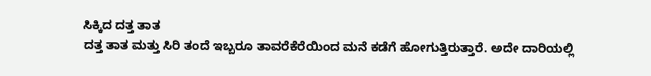ಸಿಕ್ಕಿದ ದತ್ತ ತಾತ
ದತ್ತ ತಾತ ಮತ್ತು ಸಿರಿ ತಂದೆ ಇಬ್ಬರೂ ತಾವರೆಕೆರೆಯಿಂದ ಮನೆ ಕಡೆಗೆ ಹೋಗುತ್ತಿರುತ್ತಾರೆ. ಅದೇ ದಾರಿಯಲ್ಲಿ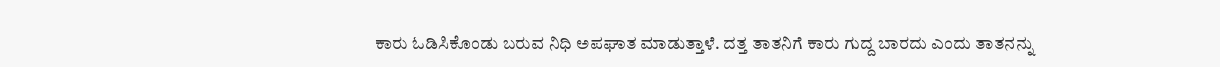ಕಾರು ಓಡಿಸಿಕೊಂಡು ಬರುವ ನಿಧಿ ಅಪಘಾತ ಮಾಡುತ್ತಾಳೆ. ದತ್ತ ತಾತನಿಗೆ ಕಾರು ಗುದ್ದ ಬಾರದು ಎಂದು ತಾತನನ್ನು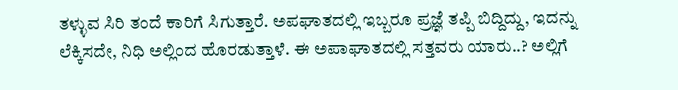ತಳ್ಳುವ ಸಿರಿ ತಂದೆ ಕಾರಿಗೆ ಸಿಗುತ್ತಾರೆ. ಅಪಘಾತದಲ್ಲಿ ಇಬ್ಬರೂ ಪ್ರಜ್ಞೆ ತಪ್ಪಿ ಬಿದ್ದಿದ್ದು, ಇದನ್ನು ಲೆಕ್ಕಿಸದೇ, ನಿಧಿ ಅಲ್ಲಿಂದ ಹೊರಡುತ್ತಾಳೆ. ಈ ಅಪಾಘಾತದಲ್ಲಿ ಸತ್ತವರು ಯಾರು..? ಅಲ್ಲಿಗೆ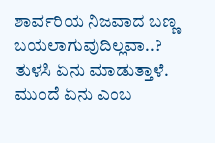ಶಾರ್ವರಿಯ ನಿಜವಾದ ಬಣ್ಣ ಬಯಲಾಗುವುದಿಲ್ಲವಾ..? ತುಳಸಿ ಏನು ಮಾಡುತ್ತಾಳೆ. ಮುಂದೆ ಏನು ಎಂಬ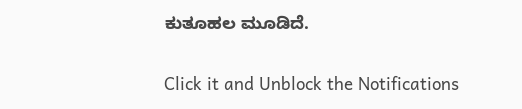ಕುತೂಹಲ ಮೂಡಿದೆ.


Click it and Unblock the Notifications